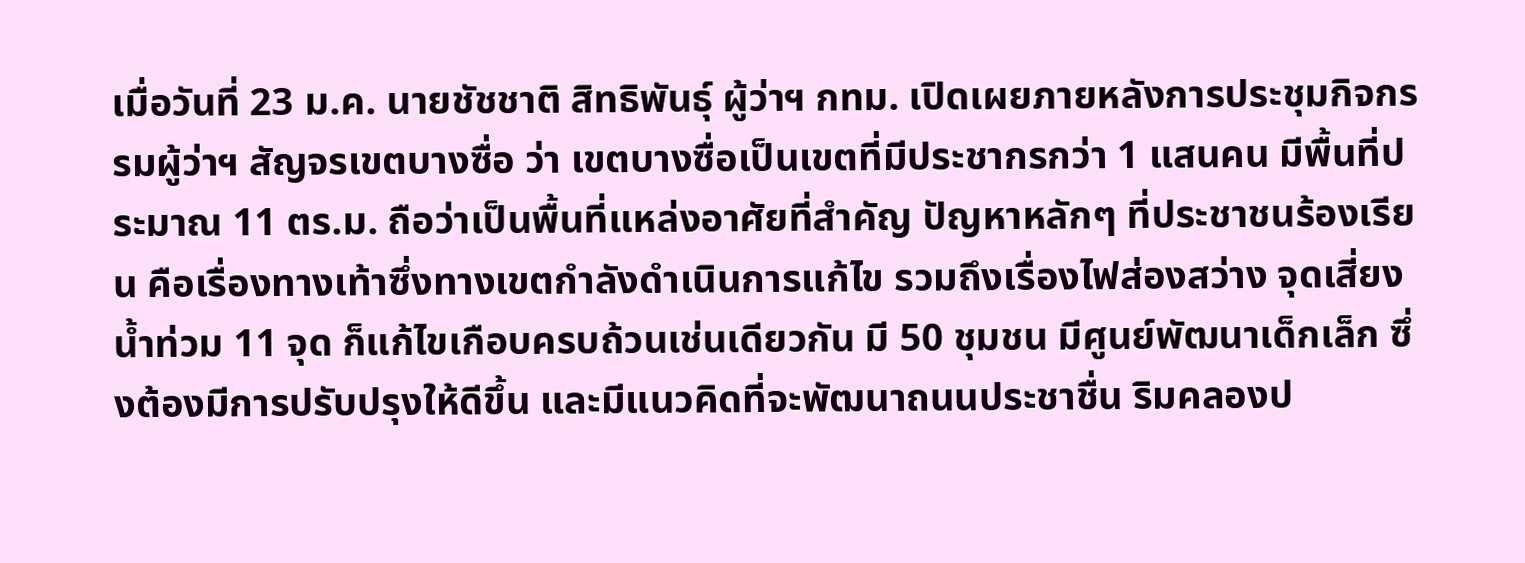เมื่อวันที่ 23 ม.ค. นายชัชชาติ สิทธิพันธุ์ ผู้ว่าฯ กทม. เปิดเผยภายหลังการประชุมกิจกรรมผู้ว่าฯ สัญจรเขตบางซื่อ ว่า เขตบางซื่อเป็นเขตที่มีประชากรกว่า 1 แสนคน มีพื้นที่ประมาณ 11 ตร.ม. ถือว่าเป็นพื้นที่แหล่งอาศัยที่สำคัญ ปัญหาหลักๆ ที่ประชาชนร้องเรียน คือเรื่องทางเท้าซึ่งทางเขตกำลังดำเนินการแก้ไข รวมถึงเรื่องไฟส่องสว่าง จุดเสี่ยงน้ำท่วม 11 จุด ก็แก้ไขเกือบครบถ้วนเช่นเดียวกัน มี 50 ชุมชน มีศูนย์พัฒนาเด็กเล็ก ซึ่งต้องมีการปรับปรุงให้ดีขึ้น และมีแนวคิดที่จะพัฒนาถนนประชาชื่น ริมคลองป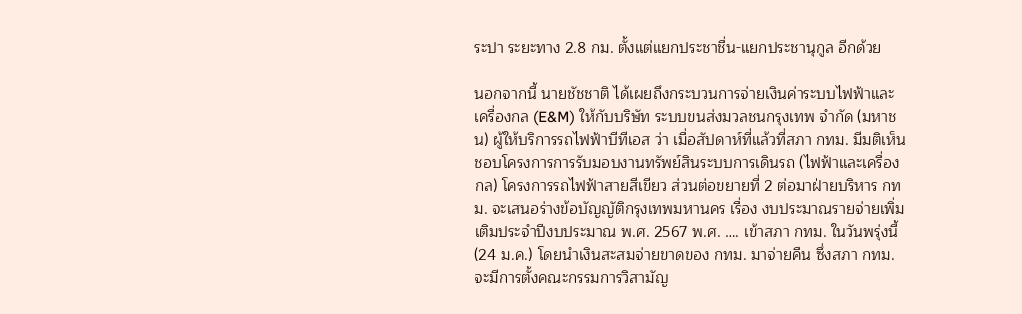ระปา ระยะทาง 2.8 กม. ตั้งแต่แยกประชาชื่น-แยกประชานุกูล อีกด้วย

นอกจากนี้ นายชัชชาติ ได้เผยถึงกระบวนการจ่ายเงินค่าระบบไฟฟ้าและเครื่องกล (E&M) ให้กับบริษัท ระบบขนส่งมวลชนกรุงเทพ จำกัด (มหาชน) ผู้ให้บริการรถไฟฟ้าบีทีเอส ว่า เมื่อสัปดาห์ที่แล้วที่สภา กทม. มีมติเห็นชอบโครงการการรับมอบงานทรัพย์สินระบบการเดินรถ (ไฟฟ้าและเครื่องกล) โครงการรถไฟฟ้าสายสีเขียว ส่วนต่อขยายที่ 2 ต่อมาฝ่ายบริหาร กทม. จะเสนอร่างข้อบัญญัติกรุงเทพมหานคร เรื่อง งบประมาณรายจ่ายเพิ่มเติมประจำปีงบประมาณ พ.ศ. 2567 พ.ศ. …. เข้าสภา กทม. ในวันพรุ่งนี้ (24 ม.ค.) โดยนำเงินสะสมจ่ายขาดของ กทม. มาจ่ายคืน ซึ่งสภา กทม. จะมีการตั้งคณะกรรมการวิสามัญ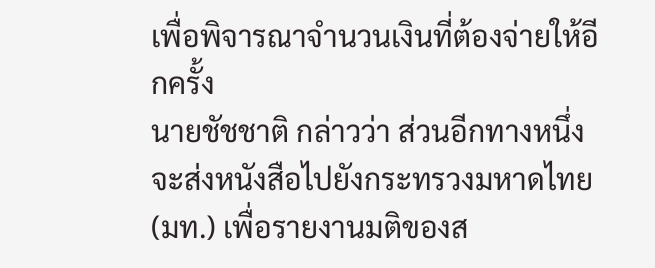เพื่อพิจารณาจำนวนเงินที่ต้องจ่ายให้อีกครั้ง
นายชัชชาติ กล่าวว่า ส่วนอีกทางหนึ่งจะส่งหนังสือไปยังกระทรวงมหาดไทย (มท.) เพื่อรายงานมติของส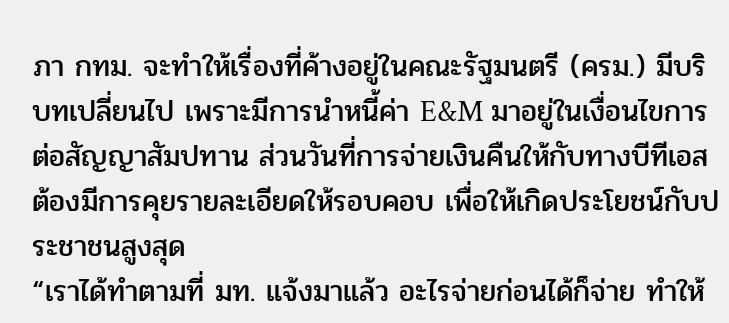ภา กทม. จะทำให้เรื่องที่ค้างอยู่ในคณะรัฐมนตรี (ครม.) มีบริบทเปลี่ยนไป เพราะมีการนำหนี้ค่า E&M มาอยู่ในเงื่อนไขการต่อสัญญาสัมปทาน ส่วนวันที่การจ่ายเงินคืนให้กับทางบีทีเอส ต้องมีการคุยรายละเอียดให้รอบคอบ เพื่อให้เกิดประโยชน์กับประชาชนสูงสุด
“เราได้ทำตามที่ มท. แจ้งมาแล้ว อะไรจ่ายก่อนได้ก็จ่าย ทำให้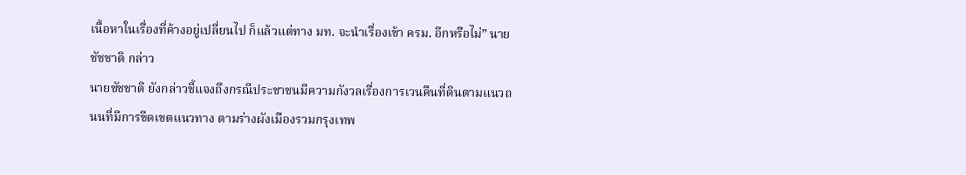เนื้อหาในเรื่องที่ค้างอยู่เปลี่ยนไป ก็แล้วแต่ทาง มท. จะนำเรื่องเข้า ครม. อีกหรือไม่” นายชัชชาติ กล่าว
นายชัชชาติ ยังกล่าวชี้แจงถึงกรณีประชาชนมีความกังวลเรื่องการเวนคืนที่ดินตามแนวถนนที่มีการขีดเขตแนวทาง ตามร่างผังเมืองรวมกรุงเทพ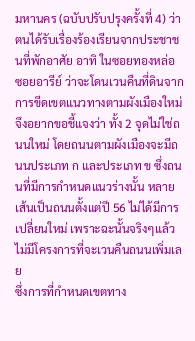มหานคร (ฉบับปรับปรุงครั้งที่ 4) ว่า ตนได้รับเรื่องร้องเรียนจากประชาชนที่พักอาศัย อาทิ ในซอยทองหล่อ ซอยอารีย์ ว่าจะโดนเวนคืนที่ดินจากการขีดเขตแนวทางตามผังเมืองใหม่ จึงอยากขอชี้แจงว่า ทั้ง 2 จุดไม่ใช่ถนนใหม่ โดยถนนตามผังเมืองจะมีถนนประเภท ก และประเภท ข ซึ่งถนนที่มีการกำหนดแนวร่างนั้น หลายเส้นเป็นถนนตั้งแต่ปี 56 ไม่ได้มีการเปลี่ยนใหม่ เพราะฉะนั้นจริงๆแล้ว ไม่มีโครงการที่จะเวนคืนถนนเพิ่มเลย
ซึ่งการที่กำหนดเขตทาง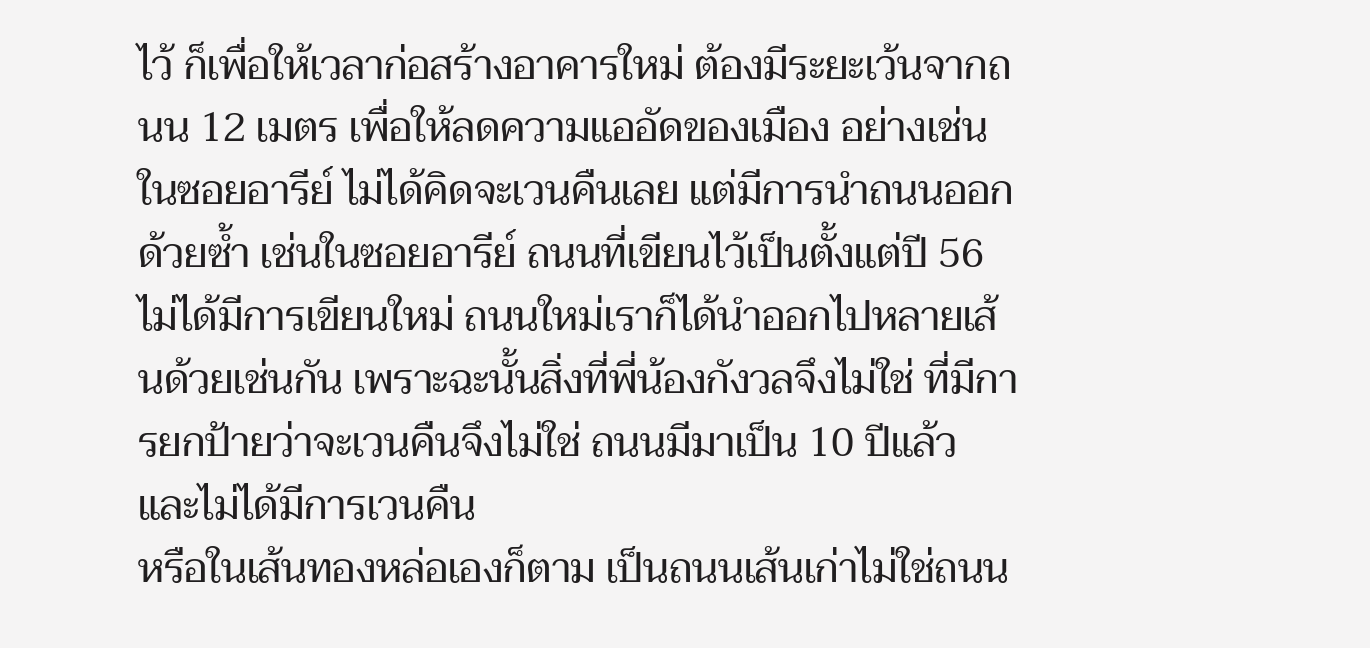ไว้ ก็เพื่อให้เวลาก่อสร้างอาคารใหม่ ต้องมีระยะเว้นจากถนน 12 เมตร เพื่อให้ลดความแออัดของเมือง อย่างเช่นในซอยอารีย์ ไม่ได้คิดจะเวนคืนเลย แต่มีการนำถนนออกด้วยซ้ำ เช่นในซอยอารีย์ ถนนที่เขียนไว้เป็นตั้งแต่ปี 56 ไม่ได้มีการเขียนใหม่ ถนนใหม่เราก็ได้นำออกไปหลายเส้นด้วยเช่นกัน เพราะฉะนั้นสิ่งที่พี่น้องกังวลจึงไม่ใช่ ที่มีการยกป้ายว่าจะเวนคืนจึงไม่ใช่ ถนนมีมาเป็น 10 ปีแล้ว และไม่ได้มีการเวนคืน
หรือในเส้นทองหล่อเองก็ตาม เป็นถนนเส้นเก่าไม่ใช่ถนน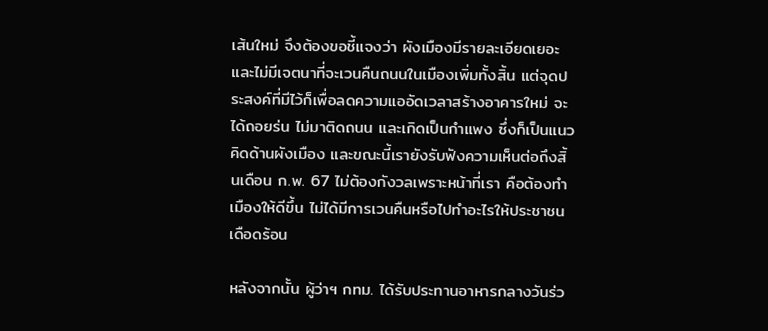เส้นใหม่ จึงต้องขอชี้แจงว่า ผังเมืองมีรายละเอียดเยอะ และไม่มีเจตนาที่จะเวนคืนถนนในเมืองเพิ่มทั้งสิ้น แต่จุดประสงค์ที่มีไว้ก็เพื่อลดความแออัดเวลาสร้างอาคารใหม่ จะได้ถอยร่น ไม่มาติดถนน และเกิดเป็นกำแพง ซึ่งก็เป็นแนวคิดด้านผังเมือง และขณะนี้เรายังรับฟังความเห็นต่อถึงสิ้นเดือน ก.พ. 67 ไม่ต้องกังวลเพราะหน้าที่เรา คือต้องทำเมืองให้ดีขึ้น ไม่ได้มีการเวนคืนหรือไปทำอะไรให้ประชาชนเดือดร้อน

หลังจากนั้น ผู้ว่าฯ กทม. ได้รับประทานอาหารกลางวันร่ว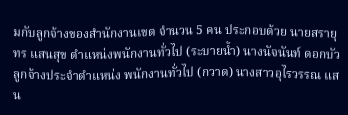มกับลูกจ้างของสำนักงานเขต จำนวน 5 คน ประกอบด้วย นายสรายุทร แสนสุข ตำแหน่งพนักงานทั่วไป (ระบายน้ำ) นางนัจนันท์ ดอกบัว ลูกจ้างประจำตำแหน่ง พนักงานทั่วไป (กวาด) นางสาวอุไรวรรณ แสน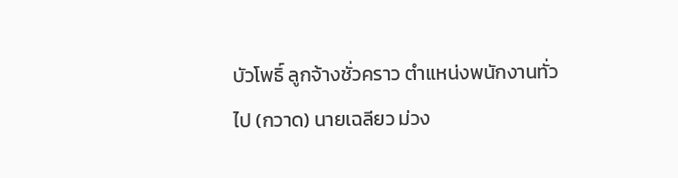บัวโพธิ์ ลูกจ้างชั่วคราว ตำแหน่งพนักงานทั่วไป (กวาด) นายเฉลียว ม่วง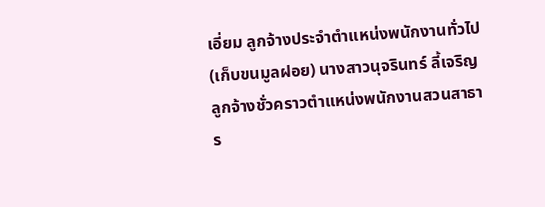เอี่ยม ลูกจ้างประจำตำแหน่งพนักงานทั่วไป (เก็บขนมูลฝอย) นางสาวนุจรินทร์ ลี้เจริญ ลูกจ้างชั่วคราวตำแหน่งพนักงานสวนสาธาร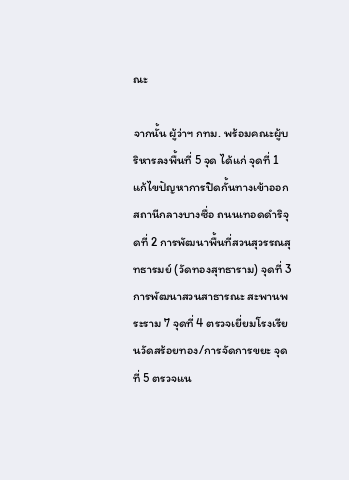ณะ

จากนั้น ผู้ว่าฯ กทม. พร้อมคณะผู้บริหารลงพื้นที่ 5 จุด ได้แก่ จุดที่ 1 แก้ไขปัญหาการปิดกั้นทางเข้าออกสถานีกลางบางซื่อ ถนนเทอดดำริจุดที่ 2 การพัฒนาพื้นที่สวนสุวรรณสุทธารมย์ (วัดทองสุทธาราม) จุดที่ 3 การพัฒนาสวนสาธารณะ สะพานพระราม 7 จุดที่ 4 ตรวจเยี่ยมโรงเรียนวัดสร้อยทอง/การจัดการขยะ จุดที่ 5 ตรวจแน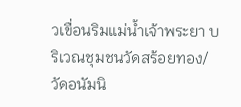วเขื่อนริมแม่น้ำเจ้าพระยา บริเวณชุมชนวัดสร้อยทอง/วัดอนัมนิ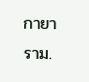กายาราม.